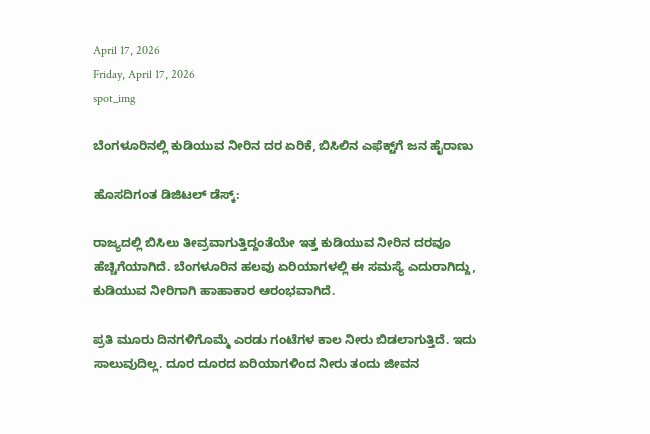April 17, 2026
Friday, April 17, 2026
spot_img

ಬೆಂಗಳೂರಿನಲ್ಲಿ ಕುಡಿಯುವ ನೀರಿನ ದರ ಏರಿಕೆ, ಬಿಸಿಲಿನ ಎಫೆಕ್ಟ್‌ಗೆ ಜನ ಹೈರಾಣು

ಹೊಸದಿಗಂತ ಡಿಜಿಟಲ್‌ ಡೆಸ್ಕ್‌:

ರಾಜ್ಯದಲ್ಲಿ ಬಿಸಿಲು ತೀವ್ರವಾಗುತ್ತಿದ್ದಂತೆಯೇ ಇತ್ತ ಕುಡಿಯುವ ನೀರಿನ ದರವೂ ಹೆಚ್ಚಿಗೆಯಾಗಿದೆ. ಬೆಂಗಳೂರಿನ ಹಲವು ಏರಿಯಾಗಳಲ್ಲಿ ಈ ಸಮಸ್ಯೆ ಎದುರಾಗಿದ್ದು, ಕುಡಿಯುವ ನೀರಿಗಾಗಿ ಹಾಹಾಕಾರ ಆರಂಭವಾಗಿದೆ.

ಪ್ರತಿ ಮೂರು ದಿನಗಳಿಗೊಮ್ಮೆ ಎರಡು ಗಂಟೆಗಳ ಕಾಲ ನೀರು ಬಿಡಲಾಗುತ್ತಿದೆ. ಇದು ಸಾಲುವುದಿಲ್ಲ. ದೂರ ದೂರದ ಏರಿಯಾಗಳಿಂದ ನೀರು ತಂದು ಜೀವನ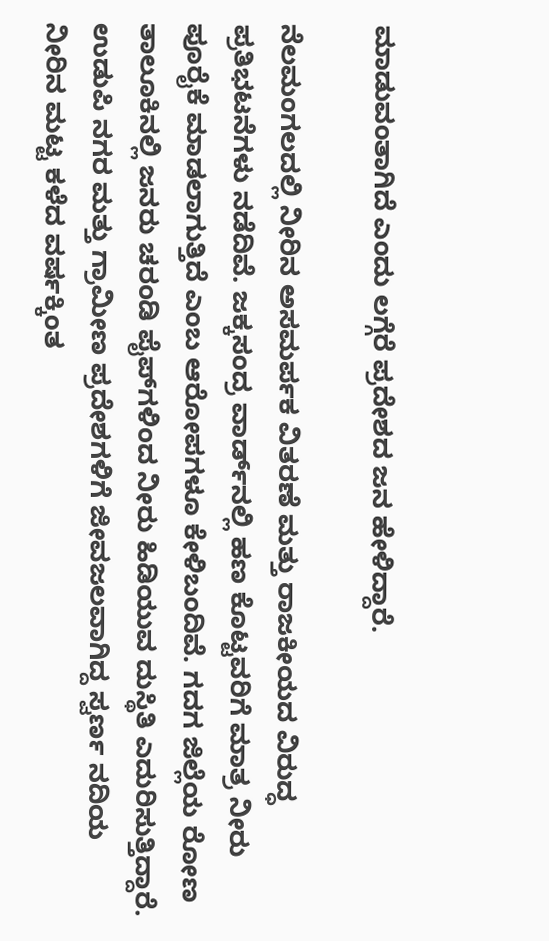ಮಾಡುವಂತಾಗಿದೆ ಎಂದು ಲಗ್ಗೆರೆ ಪ್ರದೇಶದ ಜನ ಹೇಳಿದ್ದಾರೆ.

ನೆಲಮಂಗಲದಲ್ಲಿ ನೀರಿನ ಅಸಮರ್ಪಕ ವಿತರಣೆ ಮತ್ತು ರಾಜಕೀಯದ ವಿರುದ್ಧ ಪ್ರತಿಭಟನೆಗಳು ನಡೆದಿವೆ. ಜಕ್ಕಸಂದ್ರ ವಾರ್ಡ್‌ನಲ್ಲಿ ಹಣ ಕೊಟ್ಟವರಿಗೆ ಮಾತ್ರ ನೀರು ಪೂರೈಕೆ ಮಾಡಲಾಗುತ್ತಿದೆ ಎಂಬ ಆರೋಪಗಳೂ ಕೇಳಿಬಂದಿವೆ. ಗದಗ ಜಿಲ್ಲೆಯ ರೋಣ ತಾಲೂಕಿನಲ್ಲಿ ಜನರು ಚರಂಡಿ ಪೈಪ್‌ಗಳಿಂದ ನೀರು ಹಿಡಿಯುವ ದುಸ್ಥಿತಿ ಎದುರಿಸುತ್ತಿದ್ದಾರೆ. ಉಡುಪಿ ನಗರ ಮತ್ತು ಗ್ರಾಮೀಣ ಪ್ರದೇಶಗಳಿಗೆ ಜೀವಜಲವಾಗಿದ್ದ ಸ್ವರ್ಣ ನದಿಯ ನೀರಿನ ಮಟ್ಟ ಕಳೆದ ವರ್ಷಕ್ಕಿಂತ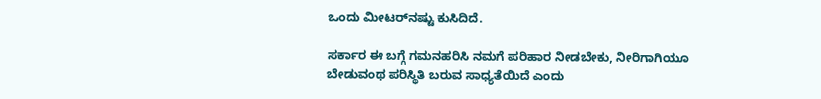ಒಂದು ಮೀಟರ್‌ನಷ್ಟು ಕುಸಿದಿದೆ.

ಸರ್ಕಾರ ಈ ಬಗ್ಗೆ ಗಮನಹರಿಸಿ ನಮಗೆ ಪರಿಹಾರ ನೀಡಬೇಕು, ನೀರಿಗಾಗಿಯೂ ಬೇಡುವಂಥ ಪರಿಸ್ಥಿತಿ ಬರುವ ಸಾಧ್ಯತೆಯಿದೆ ಎಂದು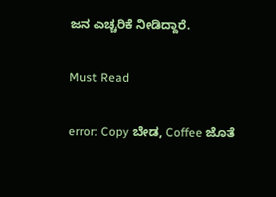ಜನ ಎಚ್ಚರಿಕೆ ನೀಡಿದ್ದಾರೆ.

Must Read

error: Copy ಬೇಡ, Coffee ಜೊತೆ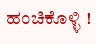ಹಂಚಿಕೊಳ್ಳಿ !